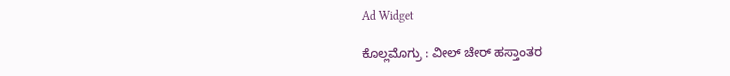Ad Widget

ಕೊಲ್ಲಮೊಗ್ರು : ವೀಲ್ ಚೇರ್ ಹಸ್ತಾಂತರ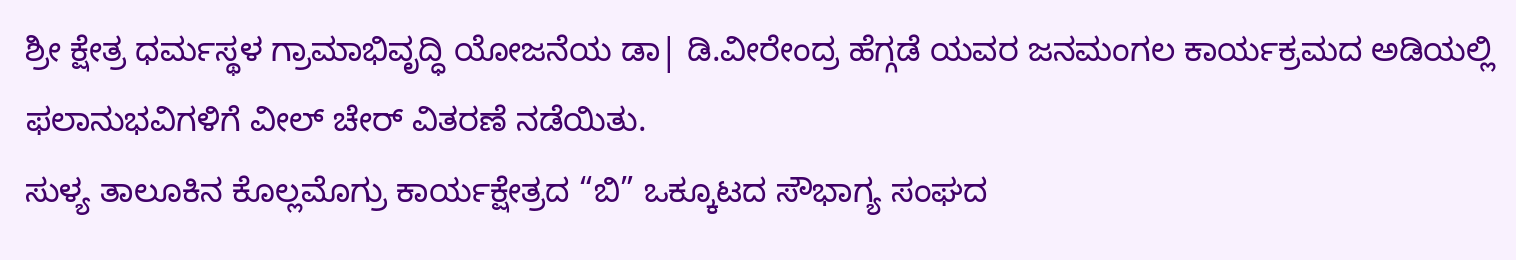ಶ್ರೀ ಕ್ಷೇತ್ರ ಧರ್ಮಸ್ಥಳ ಗ್ರಾಮಾಭಿವೃದ್ಧಿ ಯೋಜನೆಯ ಡಾ| ಡಿ.ವೀರೇಂದ್ರ ಹೆಗ್ಗಡೆ ಯವರ ಜನಮಂಗಲ ಕಾರ್ಯಕ್ರಮದ ಅಡಿಯಲ್ಲಿ ಫಲಾನುಭವಿಗಳಿಗೆ ವೀಲ್ ಚೇರ್ ವಿತರಣೆ ನಡೆಯಿತು.
ಸುಳ್ಯ ತಾಲೂಕಿನ ಕೊಲ್ಲಮೊಗ್ರು ಕಾರ್ಯಕ್ಷೇತ್ರದ “ಬಿ” ಒಕ್ಕೂಟದ ಸೌಭಾಗ್ಯ ಸಂಘದ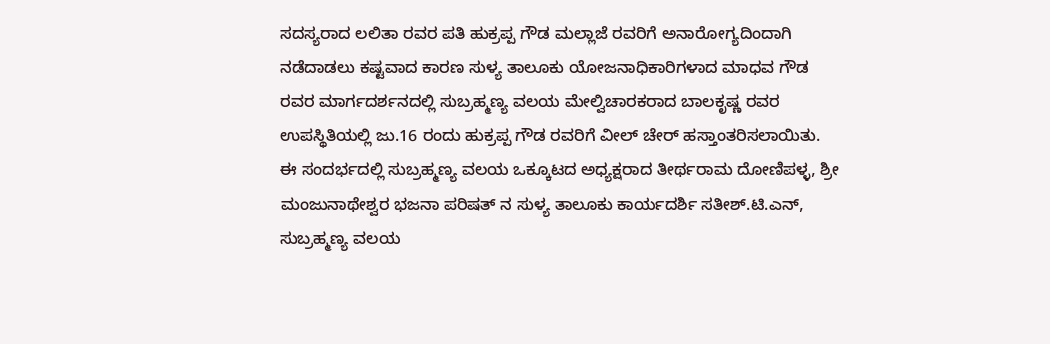ಸದಸ್ಯರಾದ ಲಲಿತಾ ರವರ ಪತಿ ಹುಕ್ರಪ್ಪ ಗೌಡ ಮಲ್ಲಾಜೆ ರವರಿಗೆ ಅನಾರೋಗ್ಯದಿಂದಾಗಿ ನಡೆದಾಡಲು ಕಷ್ಟವಾದ ಕಾರಣ ಸುಳ್ಯ ತಾಲೂಕು ಯೋಜನಾಧಿಕಾರಿಗಳಾದ ಮಾಧವ ಗೌಡ ರವರ ಮಾರ್ಗದರ್ಶನದಲ್ಲಿ ಸುಬ್ರಹ್ಮಣ್ಯ ವಲಯ ಮೇಲ್ವಿಚಾರಕರಾದ ಬಾಲಕೃಷ್ಣ ರವರ ಉಪಸ್ಥಿತಿಯಲ್ಲಿ ಜು.16 ರಂದು ಹುಕ್ರಪ್ಪ ಗೌಡ ರವರಿಗೆ ವೀಲ್ ಚೇರ್ ಹಸ್ತಾಂತರಿಸಲಾಯಿತು.
ಈ ಸಂದರ್ಭದಲ್ಲಿ ಸುಬ್ರಹ್ಮಣ್ಯ ವಲಯ ಒಕ್ಕೂಟದ ಅಧ್ಯಕ್ಷರಾದ ತೀರ್ಥರಾಮ ದೋಣಿಪಳ್ಳ, ಶ್ರೀ ಮಂಜುನಾಥೇಶ್ವರ ಭಜನಾ ಪರಿಷತ್ ನ ಸುಳ್ಯ ತಾಲೂಕು ಕಾರ್ಯದರ್ಶಿ ಸತೀಶ್.ಟಿ.ಎನ್, ಸುಬ್ರಹ್ಮಣ್ಯ ವಲಯ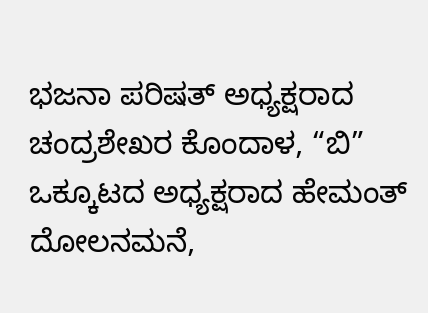ಭಜನಾ ಪರಿಷತ್ ಅಧ್ಯಕ್ಷರಾದ ಚಂದ್ರಶೇಖರ ಕೊಂದಾಳ, “ಬಿ” ಒಕ್ಕೂಟದ ಅಧ್ಯಕ್ಷರಾದ ಹೇಮಂತ್ ದೋಲನಮನೆ,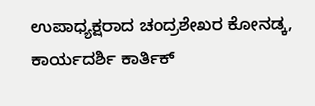ಉಪಾಧ್ಯಕ್ಷರಾದ ಚಂದ್ರಶೇಖರ ಕೋನಡ್ಕ, ಕಾರ್ಯದರ್ಶಿ ಕಾರ್ತಿಕ್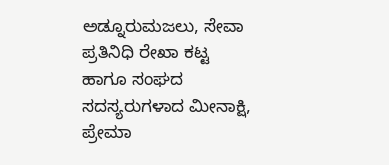ಅಡ್ನೂರುಮಜಲು, ಸೇವಾ ಪ್ರತಿನಿಧಿ ರೇಖಾ ಕಟ್ಟ ಹಾಗೂ ಸಂಘದ ಸದಸ್ಯರುಗಳಾದ ಮೀನಾಕ್ಷಿ, ಪ್ರೇಮಾ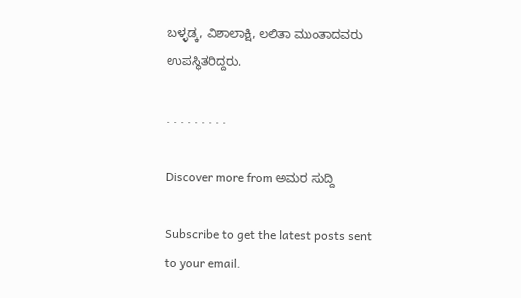ಬಳ್ಳಡ್ಕ, ವಿಶಾಲಾಕ್ಷಿ, ಲಲಿತಾ ಮುಂತಾದವರು ಉಪಸ್ಥಿತರಿದ್ದರು.

. . . . . . . . .

Discover more from ಅಮರ ಸುದ್ದಿ

Subscribe to get the latest posts sent to your email.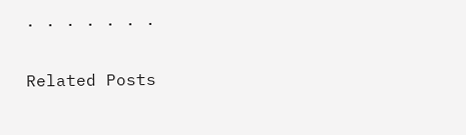. . . . . . .

Related Posts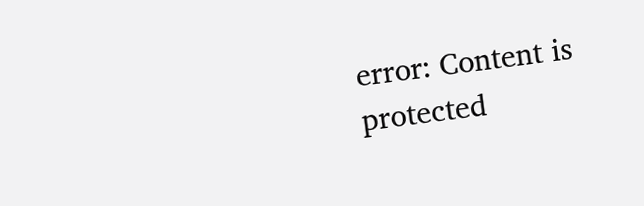error: Content is protected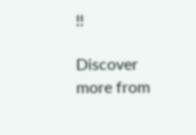!!

Discover more from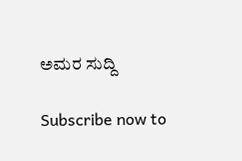ಅಮರ ಸುದ್ದಿ

Subscribe now to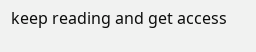keep reading and get access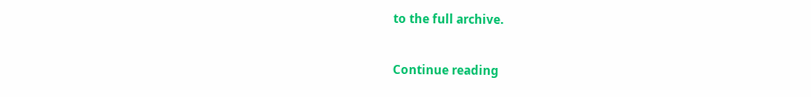to the full archive.

Continue reading